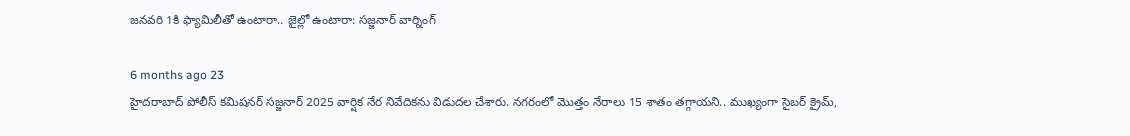జనవరి 1కి ఫ్యామిలీతో ఉంటారా.. జైల్లో ఉంటారా: సజ్జనార్ వార్నింగ్

6 months ago 23
హైదరాబాద్ పోలీస్ కమిషనర్ సజ్జనార్ 2025 వార్షిక నేర నివేదికను విడుదల చేశారు. నగరంలో మొత్తం నేరాలు 15 శాతం తగ్గాయని.. ముఖ్యంగా సైబర్ క్రైమ్,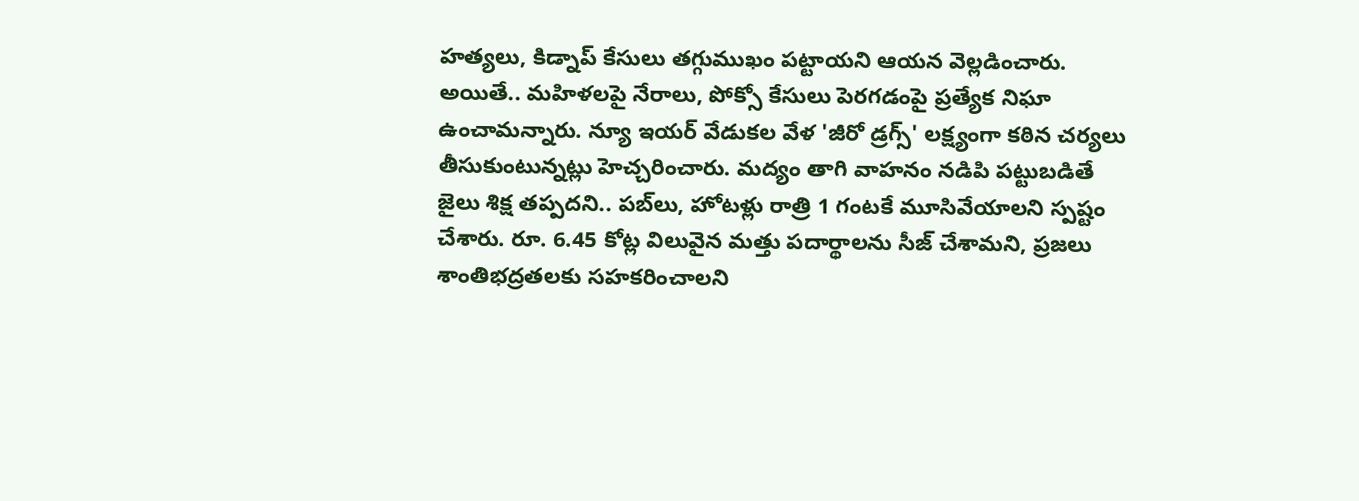హత్యలు, కిడ్నాప్ కేసులు తగ్గుముఖం పట్టాయని ఆయన వెల్లడించారు. అయితే.. మహిళలపై నేరాలు, పోక్సో కేసులు పెరగడంపై ప్రత్యేక నిఘా ఉంచామన్నారు. న్యూ ఇయర్ వేడుకల వేళ 'జీరో డ్రగ్స్' లక్ష్యంగా కఠిన చర్యలు తీసుకుంటున్నట్లు హెచ్చరించారు. మద్యం తాగి వాహనం నడిపి పట్టుబడితే జైలు శిక్ష తప్పదని.. పబ్‌లు, హోటళ్లు రాత్రి 1 గంటకే మూసివేయాలని స్పష్టం చేశారు. రూ. 6.45 కోట్ల విలువైన మత్తు పదార్థాలను సీజ్ చేశామని, ప్రజలు శాంతిభద్రతలకు సహకరించాలని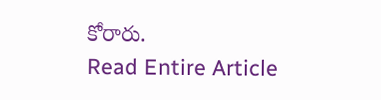కోరారు.
Read Entire Article